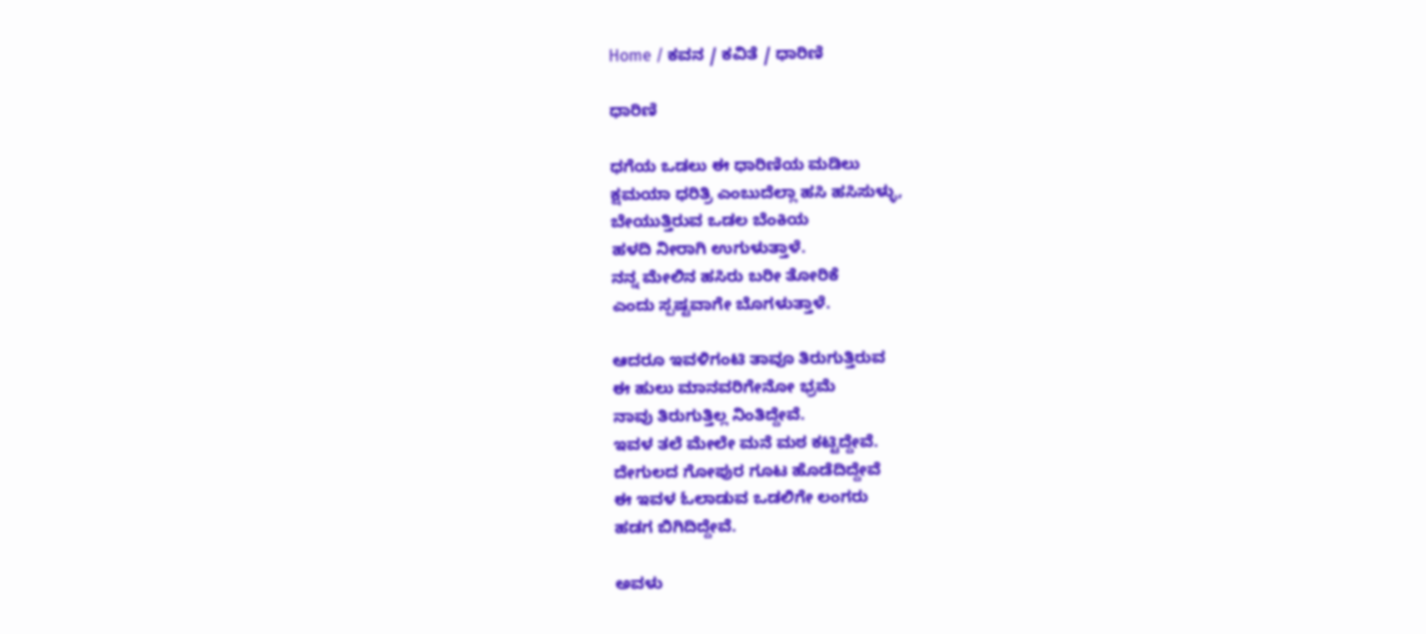Home / ಕವನ / ಕವಿತೆ / ಧಾರಿಣಿ

ಧಾರಿಣಿ

ಧಗೆಯ ಒಡಲು ಈ ಧಾರಿಣಿಯ ಮಡಿಲು
ಕ್ಷಮಯಾ ಧರಿತ್ರಿ ಎಂಬುದೆಲ್ಲಾ ಹಸಿ ಹಸಿಸುಳ್ಳು,
ಬೇಯುತ್ತಿರುವ ಒಡಲ ಬೆಂಕಿಯ
ಹಳದಿ ನೀರಾಗಿ ಉಗುಳುತ್ತಾಳೆ.
ನನ್ನ ಮೇಲಿನ ಹಸಿರು ಬರೀ ತೋರಿಕೆ
ಎಂದು ಸ್ಪಷ್ಟವಾಗೇ ಬೊಗಳುತ್ತಾಳೆ.

ಆದರೂ ಇವಳಿಗಂಟಿ ತಾವೂ ತಿರುಗುತ್ತಿರುವ
ಈ ಹುಲು ಮಾನವರಿಗೇನೋ ಭ್ರಮೆ
ನಾವು ತಿರುಗುತ್ತಿಲ್ಲ ನಿಂತಿದ್ದೇವೆ.
ಇವಳ ತಲೆ ಮೇಲೇ ಮನೆ ಮಠ ಕಟ್ಟಿದ್ದೇವೆ.
ದೇಗುಲದ ಗೋಪುರ ಗೂಟ ಹೊಡೆದಿದ್ದೇವೆ
ಈ ಇವಳ ಓಲಾಡುವ ಒಡಲಿಗೇ ಲಂಗರು
ಹಡಗ ಬಿಗಿದಿದ್ದೇವೆ.

ಅವಳು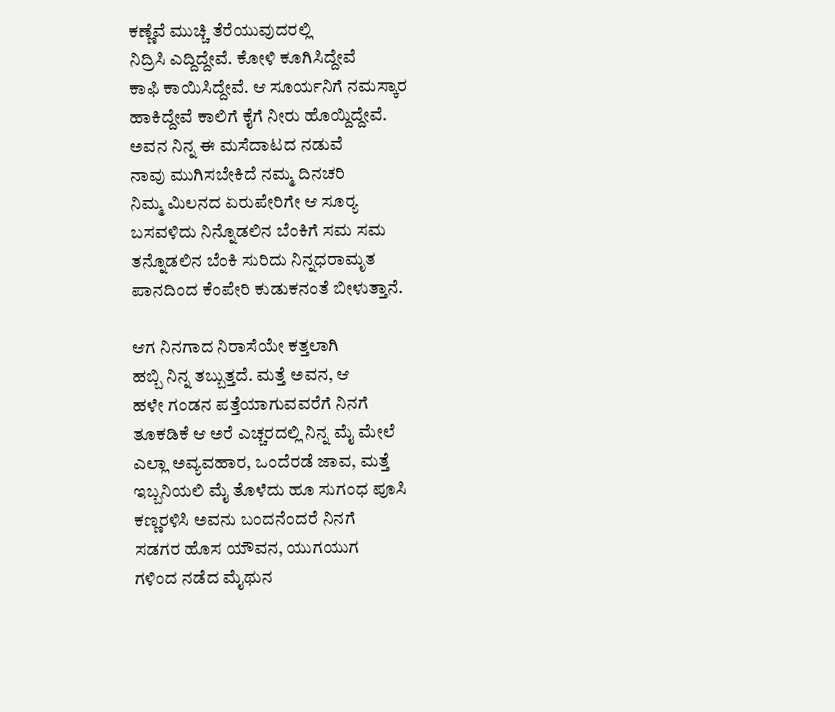ಕಣ್ಣೆವೆ ಮುಚ್ಚಿ ತೆರೆಯುವುದರಲ್ಲಿ
ನಿದ್ರಿಸಿ ಎದ್ದಿದ್ದೇವೆ. ಕೋಳಿ ಕೂಗಿಸಿದ್ದೇವೆ
ಕಾಫಿ ಕಾಯಿಸಿದ್ದೇವೆ. ಆ ಸೂರ್ಯನಿಗೆ ನಮಸ್ಕಾರ
ಹಾಕಿದ್ದೇವೆ ಕಾಲಿಗೆ ಕೈಗೆ ನೀರು ಹೊಯ್ದಿದ್ದೇವೆ.
ಅವನ ನಿನ್ನ ಈ ಮಸೆದಾಟದ ನಡುವೆ
ನಾವು ಮುಗಿಸಬೇಕಿದೆ ನಮ್ಮ ದಿನಚರಿ
ನಿಮ್ಮ ಮಿಲನದ ಏರುಪೇರಿಗೇ ಆ ಸೂರ್‍ಯ
ಬಸವಳಿದು ನಿನ್ನೊಡಲಿನ ಬೆಂಕಿಗೆ ಸಮ ಸಮ
ತನ್ನೊಡಲಿನ ಬೆಂಕಿ ಸುರಿದು ನಿನ್ನಧರಾಮೃತ
ಪಾನದಿಂದ ಕೆಂಪೇರಿ ಕುಡುಕನಂತೆ ಬೀಳುತ್ತಾನೆ.

ಆಗ ನಿನಗಾದ ನಿರಾಸೆಯೇ ಕತ್ತಲಾಗಿ
ಹಬ್ಬಿ ನಿನ್ನ ತಬ್ಬುತ್ತದೆ. ಮತ್ತೆ ಅವನ, ಆ
ಹಳೇ ಗಂಡನ ಪತ್ತೆಯಾಗುವವರೆಗೆ ನಿನಗೆ
ತೂಕಡಿಕೆ ಆ ಅರೆ ಎಚ್ಚರದಲ್ಲಿ ನಿನ್ನ ಮೈ ಮೇಲೆ
ಎಲ್ಲಾ ಅವ್ಯವಹಾರ, ಒಂದೆರಡೆ ಜಾವ, ಮತ್ತೆ
ಇಬ್ಬನಿಯಲಿ ಮೈ ತೊಳೆದು ಹೂ ಸುಗಂಧ ಪೂಸಿ
ಕಣ್ಣರಳಿಸಿ ಅವನು ಬಂದನೆಂದರೆ ನಿನಗೆ
ಸಡಗರ ಹೊಸ ಯೌವನ, ಯುಗಯುಗ
ಗಳಿಂದ ನಡೆದ ಮೈಥುನ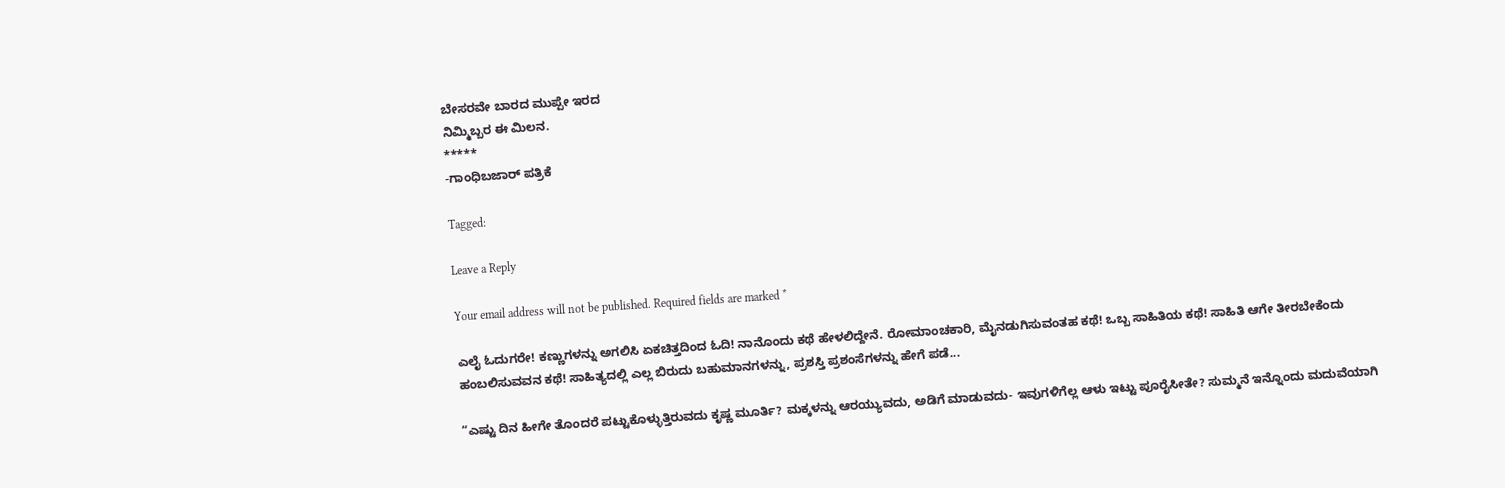ಬೇಸರವೇ ಬಾರದ ಮುಪ್ಪೇ ಇರದ
ನಿಮ್ಮಿಬ್ಬರ ಈ ಮಿಲನ.
*****
-ಗಾಂಧಿಬಜಾರ್ ಪತ್ರಿಕೆ

Tagged:

Leave a Reply

Your email address will not be published. Required fields are marked *

ಎಲೈ ಓದುಗರೇ! ಕಣ್ಣುಗಳನ್ನು ಅಗಲಿಸಿ ಏಕಚಿತ್ತದಿಂದ ಓದಿ! ನಾನೊಂದು ಕಥೆ ಹೇಳಲಿದ್ದೇನೆ. ರೋಮಾಂಚಕಾರಿ, ಮೈನಡುಗಿಸುವಂತಹ ಕಥೆ! ಒಬ್ಬ ಸಾಹಿತಿಯ ಕಥೆ! ಸಾಹಿತಿ ಆಗೇ ತೀರಬೇಕೆಂದು ಹಂಬಲಿಸುವವನ ಕಥೆ! ಸಾಹಿತ್ಯದಲ್ಲಿ ಎಲ್ಲ ಬಿರುದು ಬಹುಮಾನಗಳನ್ನು, ಪ್ರಶಸ್ತಿ ಪ್ರಶಂಸೆಗಳನ್ನು ಹೇಗೆ ಪಡೆ...

“ಎಷ್ಟು ದಿನ ಹೀಗೇ ತೊಂದರೆ ಪಟ್ಟುಕೊಳ್ಳುತ್ತಿರುವದು ಕೃಷ್ಣ ಮೂರ್ತಿ? ಮಕ್ಕಳನ್ನು ಆರಯ್ಯುವದು, ಅಡಿಗೆ ಮಾಡುವದು- ಇವುಗಳಿಗೆಲ್ಲ ಆಳು ಇಟ್ಟು ಪೂರೈಸೀತೇ? ಸುಮ್ಮನೆ ಇನ್ನೊಂದು ಮದುವೆಯಾಗಿ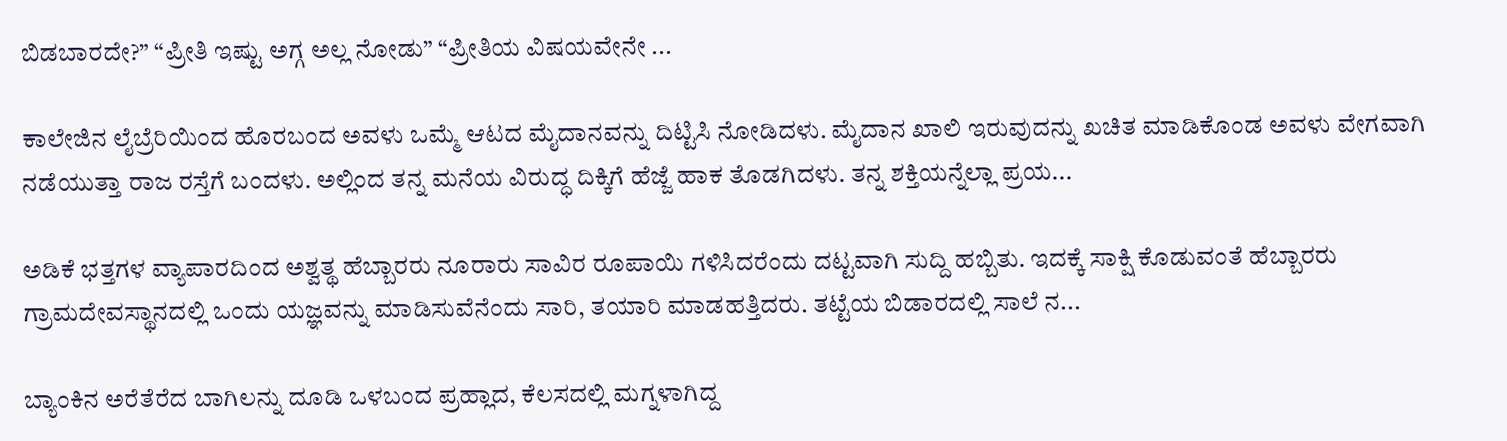ಬಿಡಬಾರದೇ?” “ಪ್ರೀತಿ ಇಷ್ಟು ಅಗ್ಗ ಅಲ್ಲ ನೋಡು” “ಪ್ರೀತಿಯ ವಿಷಯವೇನೇ ...

ಕಾಲೇಜಿನ ಲೈಬ್ರೆರಿಯಿಂದ ಹೊರಬಂದ ಅವಳು ಒಮ್ಮೆ ಆಟದ ಮೈದಾನವನ್ನು ದಿಟ್ಟಿಸಿ ನೋಡಿದಳು. ಮೈದಾನ ಖಾಲಿ ಇರುವುದನ್ನು ಖಚಿತ ಮಾಡಿಕೊಂಡ ಅವಳು ವೇಗವಾಗಿ ನಡೆಯುತ್ತಾ ರಾಜ ರಸ್ತೆಗೆ ಬಂದಳು. ಅಲ್ಲಿಂದ ತನ್ನ ಮನೆಯ ವಿರುದ್ಧ ದಿಕ್ಕಿಗೆ ಹೆಜ್ಜೆ ಹಾಕ ತೊಡಗಿದಳು. ತನ್ನ ಶಕ್ತಿಯನ್ನೆಲ್ಲಾ ಪ್ರಯ...

ಅಡಿಕೆ ಭತ್ತಗಳ ವ್ಯಾಪಾರದಿಂದ ಅಶ್ವತ್ಥ ಹೆಬ್ಬಾರರು ನೂರಾರು ಸಾವಿರ ರೂಪಾಯಿ ಗಳಿಸಿದರೆಂದು ದಟ್ಟವಾಗಿ ಸುದ್ದಿ ಹಬ್ಬಿತು. ಇದಕ್ಕೆ ಸಾಕ್ಷಿ ಕೊಡುವಂತೆ ಹೆಬ್ಬಾರರು ಗ್ರಾಮದೇವಸ್ಥಾನದಲ್ಲಿ ಒಂದು ಯಜ್ಞವನ್ನು ಮಾಡಿಸುವೆನೆಂದು ಸಾರಿ, ತಯಾರಿ ಮಾಡಹತ್ತಿದರು. ತಟ್ಟೆಯ ಬಿಡಾರದಲ್ಲಿ ಸಾಲೆ ನ...

ಬ್ಯಾಂಕಿನ ಅರೆತೆರೆದ ಬಾಗಿಲನ್ನು ದೂಡಿ ಒಳಬಂದ ಪ್ರಹ್ಲಾದ, ಕೆಲಸದಲ್ಲಿ ಮಗ್ನಳಾಗಿದ್ದ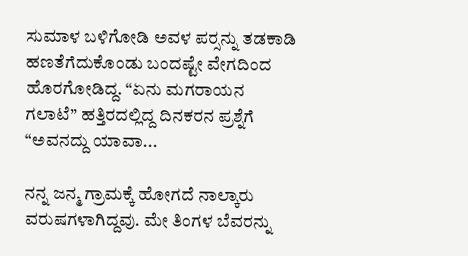ಸುಮಾಳ ಬಳಿಗೋಡಿ ಅವಳ ಪರ್‍ಸನ್ನು ತಡಕಾಡಿ ಹಣತೆಗೆದುಕೊಂಡು ಬಂದಷ್ಟೇ ವೇಗದಿಂದ ಹೊರಗೋಡಿದ್ದ. “ಏನು ಮಗರಾಯನ ಗಲಾಟೆ” ಹತ್ತಿರದಲ್ಲಿದ್ದ ದಿನಕರನ ಪ್ರಶ್ನೆಗೆ “ಅವನದ್ದು ಯಾವಾ...

ನನ್ನ ಜನ್ಮ ಗ್ರಾಮಕ್ಕೆ ಹೋಗದೆ ನಾಲ್ಕಾರು ವರುಷಗಳಾಗಿದ್ದವು. ಮೇ ತಿಂಗಳ ಬೆವರನ್ನು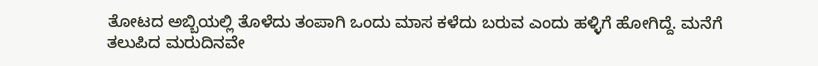ತೋಟದ ಅಬ್ಬಿಯಲ್ಲಿ ತೊಳೆದು ತಂಪಾಗಿ ಒಂದು ಮಾಸ ಕಳೆದು ಬರುವ ಎಂದು ಹಳ್ಳಿಗೆ ಹೋಗಿದ್ದೆ. ಮನೆಗೆ ತಲುಪಿದ ಮರುದಿನವೇ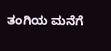ತಂಗಿಯ ಮನೆಗೆ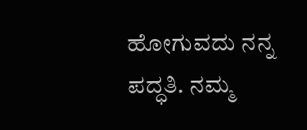ಹೋಗುವದು ನನ್ನ ಪದ್ಧತಿ. ನಮ್ಮ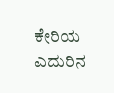ಕೇರಿಯ ಎದುರಿನ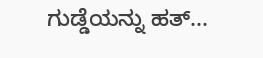ಗುಡ್ಡೆಯನ್ನು ಹತ್...